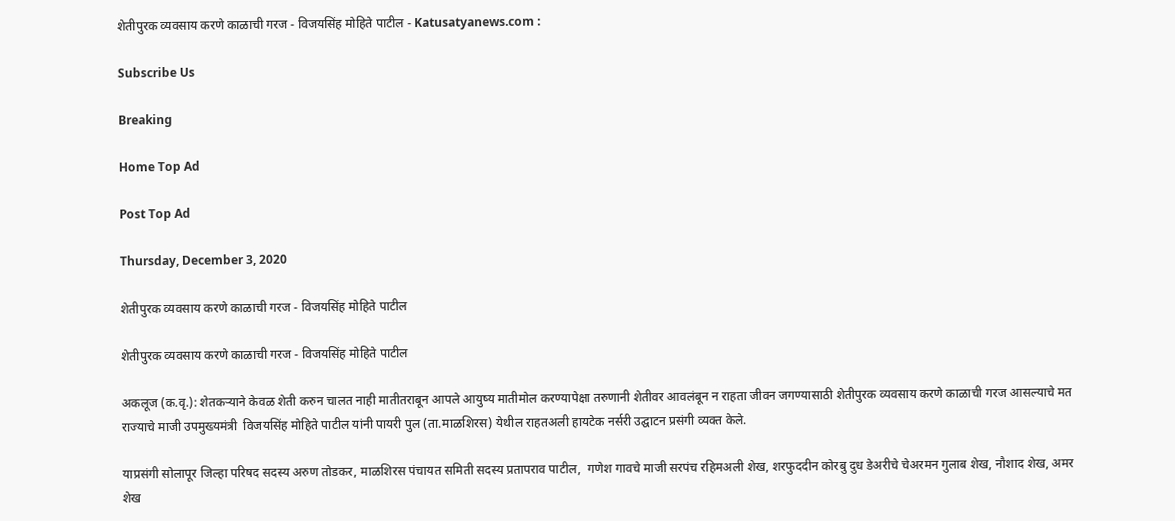शेतीपुरक व्यवसाय करणे काळाची गरज - विजयसिंह मोहिते पाटील - Katusatyanews.com :

Subscribe Us

Breaking

Home Top Ad

Post Top Ad

Thursday, December 3, 2020

शेतीपुरक व्यवसाय करणे काळाची गरज - विजयसिंह मोहिते पाटील

शेतीपुरक व्यवसाय करणे काळाची गरज - विजयसिंह मोहिते पाटील

अकलूज (क.वृ.): शेतकऱ्याने केवळ शेती करुन चालत नाही मातीतराबून आपले आयुष्य मातीमोल करण्यापेक्षा तरुणानी शेतीवर आवलंबून न राहता जीवन जगण्यासाठी शेतीपुरक व्यवसाय करणे काळाची गरज आसल्याचे मत राज्याचे माजी उपमुख्यमंत्री  विजयसिंह मोहिते पाटील यांनी पायरी पुल (ता.माळशिरस) येथील राहतअली हायटेक नर्सरी उद्घाटन प्रसंगी व्यक्त केले.

याप्रसंगी सोलापूर जिल्हा परिषद सदस्य अरुण तोडकर, माळशिरस पंचायत समिती सदस्य प्रतापराव पाटील,  गणेश गावचे माजी सरपंच रहिमअली शेख, शरफुददीन कोरबु दुध डेअरीचे चेअरमन गुलाब शेख, नौशाद शेख, अमर शेख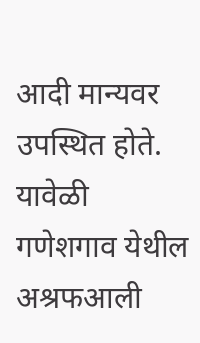आदी मान्यवर उपस्थित होते. यावेळी गणेशगाव येथील अश्रफआली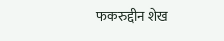फकरुद्दीन शेख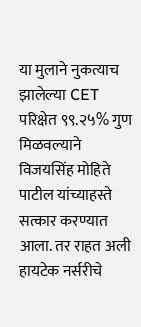या मुलाने नुकत्याच झालेल्या CET परिक्षेत ९९.२५% गुण मिळवल्याने विजयसिंह मोहिते पाटील यांच्याहस्ते सत्कार करण्यात आला. तर राहत अली हायटेक नर्सरीचे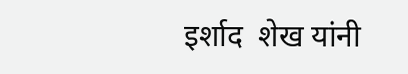इर्शाद  शेख यांनी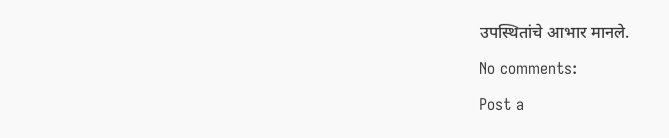उपस्थितांचे आभार मानले.

No comments:

Post a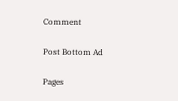Comment

Post Bottom Ad

Pages